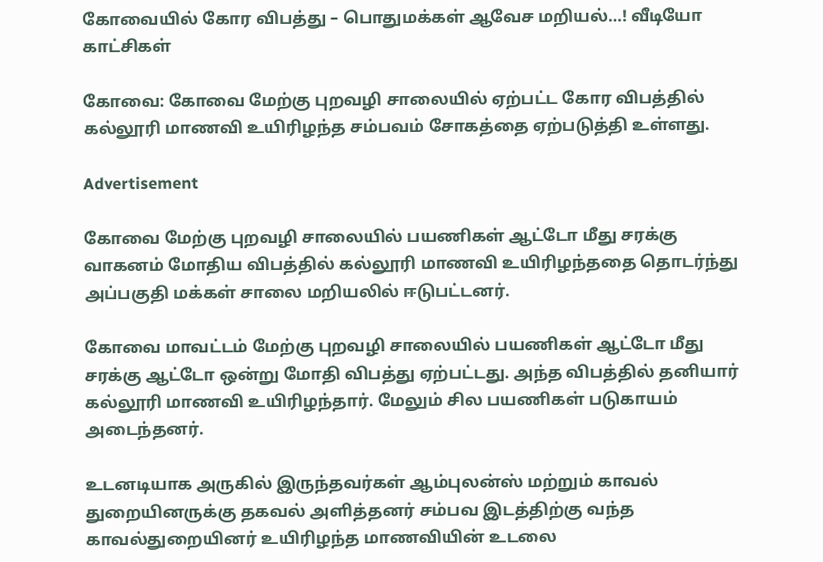கோவையில் கோர விபத்து – பொதுமக்கள் ஆவேச மறியல்…! வீடியோ காட்சிகள்

கோவை: கோவை மேற்கு புறவழி சாலையில் ஏற்பட்ட கோர விபத்தில் கல்லூரி மாணவி உயிரிழந்த சம்பவம் சோகத்தை ஏற்படுத்தி உள்ளது.

Advertisement

கோவை மேற்கு புறவழி சாலையில் பயணிகள் ஆட்டோ மீது சரக்கு வாகனம் மோதிய விபத்தில் கல்லூரி மாணவி உயிரிழந்ததை தொடர்ந்து அப்பகுதி மக்கள் சாலை மறியலில் ஈடுபட்டனர்.

கோவை மாவட்டம் மேற்கு புறவழி சாலையில் பயணிகள் ஆட்டோ மீது சரக்கு ஆட்டோ ஒன்று மோதி விபத்து ஏற்பட்டது. அந்த விபத்தில் தனியார் கல்லூரி மாணவி உயிரிழந்தார். மேலும் சில பயணிகள் படுகாயம் அடைந்தனர்.

உடனடியாக அருகில் இருந்தவர்கள் ஆம்புலன்ஸ் மற்றும் காவல் துறையினருக்கு தகவல் அளித்தனர் சம்பவ இடத்திற்கு வந்த காவல்துறையினர் உயிரிழந்த மாணவியின் உடலை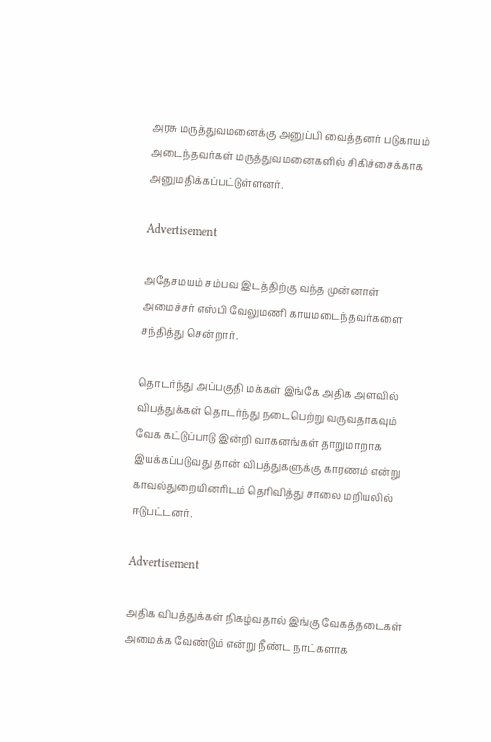அரசு மருத்துவமனைக்கு அனுப்பி வைத்தனர் படுகாயம் அடைந்தவர்கள் மருத்துவமனைகளில் சிகிச்சைக்காக அனுமதிக்கப்பட்டுள்ளனர்.

Advertisement

அதேசமயம் சம்பவ இடத்திற்கு வந்த முன்னாள் அமைச்சர் எஸ்பி வேலுமணி காயமடைந்தவர்களை சந்தித்து சென்றார்.

தொடர்ந்து அப்பகுதி மக்கள் இங்கே அதிக அளவில் விபத்துக்கள் தொடர்ந்து நடைபெற்று வருவதாகவும் வேக கட்டுப்பாடு இன்றி வாகனங்கள் தாறுமாறாக இயக்கப்படுவது தான் விபத்துகளுக்கு காரணம் என்று காவல்துறையினரிடம் தெரிவித்து சாலை மறியலில் ஈடுபட்டனர்.

Advertisement

அதிக விபத்துக்கள் நிகழ்வதால் இங்கு வேகத்தடைகள் அமைக்க வேண்டும் என்று நீண்ட நாட்களாக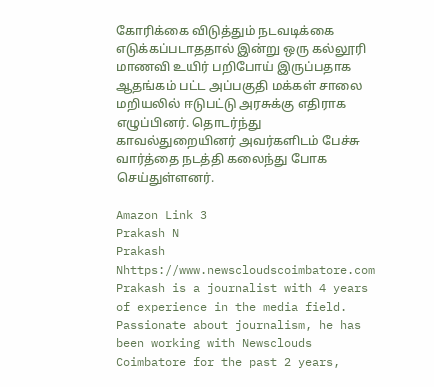கோரிக்கை விடுத்தும் நடவடிக்கை எடுக்கப்படாததால் இன்று ஒரு கல்லூரி மாணவி உயிர் பறிபோய் இருப்பதாக ஆதங்கம் பட்ட அப்பகுதி மக்கள் சாலை மறியலில் ஈடுபட்டு அரசுக்கு எதிராக எழுப்பினர். தொடர்ந்து காவல்துறையினர் அவர்களிடம் பேச்சு வார்த்தை நடத்தி கலைந்து போக செய்துள்ளனர்.

Amazon Link 3
Prakash N
Prakash Nhttps://www.newscloudscoimbatore.com
Prakash is a journalist with 4 years of experience in the media field. Passionate about journalism, he has been working with Newsclouds Coimbatore for the past 2 years,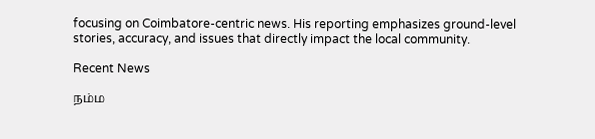focusing on Coimbatore-centric news. His reporting emphasizes ground-level stories, accuracy, and issues that directly impact the local community.

Recent News

நம்ம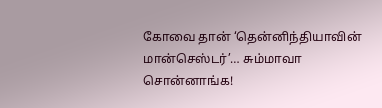கோவை தான் ‘தென்னிந்தியாவின் மான்செஸ்டர்’… சும்மாவா சொன்னாங்க!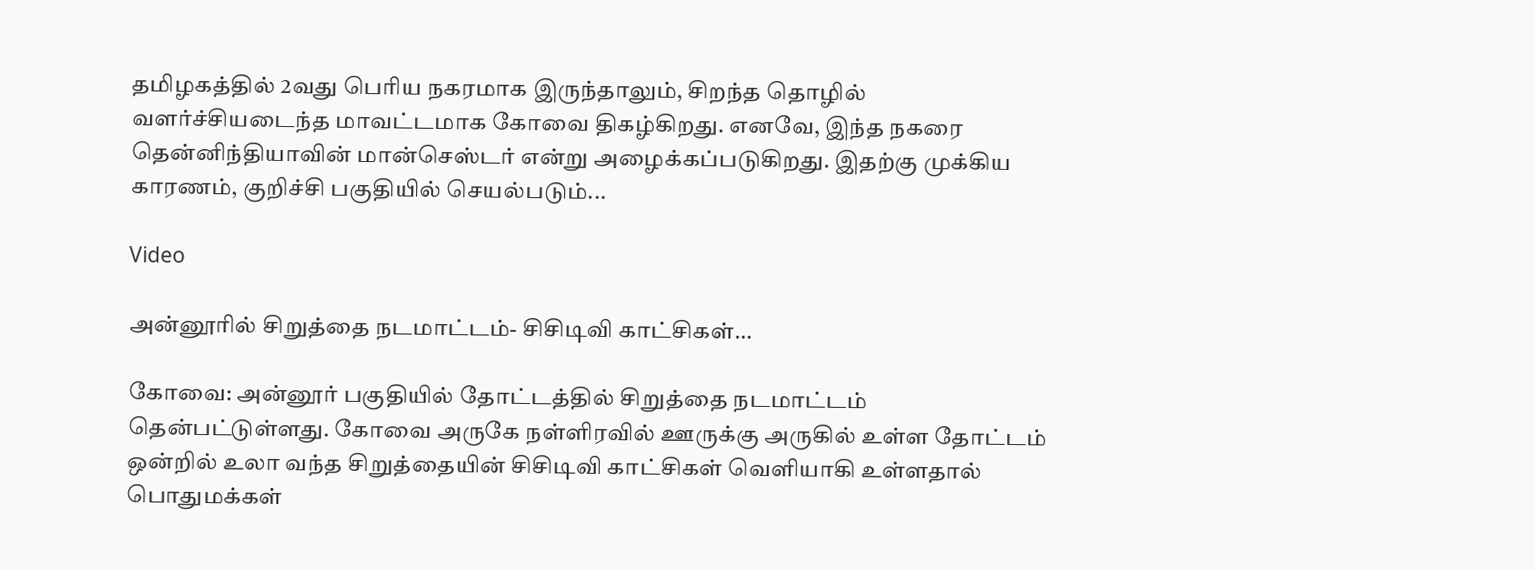தமிழகத்தில் 2வது பெரிய நகரமாக இருந்தாலும், சிறந்த தொழில் வளர்ச்சியடைந்த மாவட்டமாக கோவை திகழ்கிறது. எனவே, இந்த நகரை தென்னிந்தியாவின் மான்செஸ்டர் என்று அழைக்கப்படுகிறது. இதற்கு முக்கிய காரணம், குறிச்சி பகுதியில் செயல்படும்...

Video

அன்னூரில் சிறுத்தை நடமாட்டம்- சிசிடிவி காட்சிகள்…

கோவை: அன்னூர் பகுதியில் தோட்டத்தில் சிறுத்தை நடமாட்டம் தென்பட்டுள்ளது. கோவை அருகே நள்ளிரவில் ஊருக்கு அருகில் உள்ள தோட்டம் ஒன்றில் உலா வந்த சிறுத்தையின் சிசிடிவி காட்சிகள் வெளியாகி உள்ளதால் பொதுமக்கள்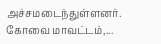அச்சமடைந்துள்ளனர். கோவை மாவட்டம்,...